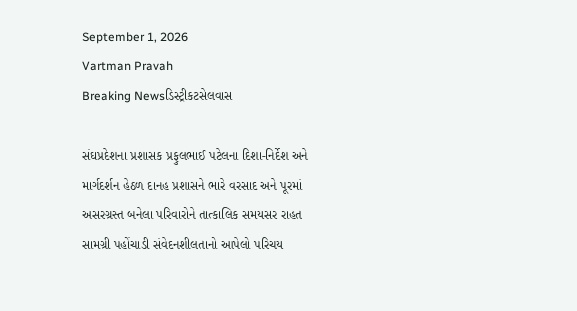September 1, 2026
Vartman Pravah
Breaking Newsડિસ્ટ્રીકટસેલવાસ

સંઘપ્રદેશના પ્રશાસક પ્રફુલભાઈ પટેલના દિશા-નિર્દેશ અને માર્ગદર્શન હેઠળ દાનહ પ્રશાસને ભારે વરસાદ અને પૂરમાં અસરગ્રસ્‍ત બનેલા પરિવારોને તાત્‍કાલિક સમયસર રાહત સામગ્રી પહોંચાડી સંવેદનશીલતાનો આપેલો પરિચય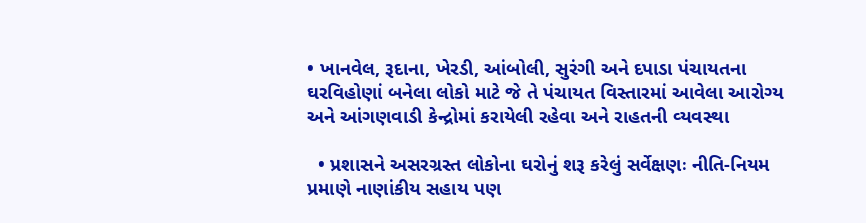• ખાનવેલ, રૂદાના, ખેરડી, આંબોલી, સુરંગી અને દપાડા પંચાયતના ઘરવિહોણાં બનેલા લોકો માટે જે તે પંચાયત વિસ્‍તારમાં આવેલા આરોગ્‍ય અને આંગણવાડી કેન્‍દ્રોમાં કરાયેલી રહેવા અને રાહતની વ્‍યવસ્‍થા

  • પ્રશાસને અસરગ્રસ્‍ત લોકોના ઘરોનું શરૂ કરેલું સર્વેક્ષણઃ નીતિ-નિયમ પ્રમાણે નાણાંકીય સહાય પણ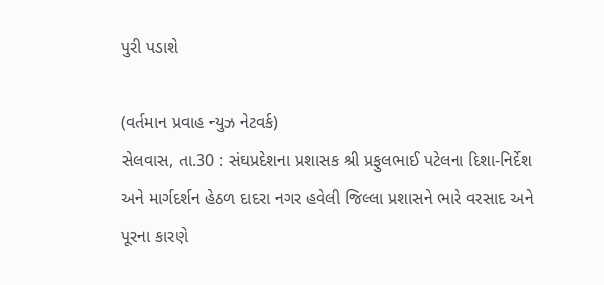પુરી પડાશે

(વર્તમાન પ્રવાહ ન્‍યુઝ નેટવર્ક)
સેલવાસ, તા.30 : સંઘપ્રદેશના પ્રશાસક શ્રી પ્રફુલભાઈ પટેલના દિશા-નિર્દેશ અને માર્ગદર્શન હેઠળ દાદરા નગર હવેલી જિલ્લા પ્રશાસને ભારે વરસાદ અને પૂરના કારણે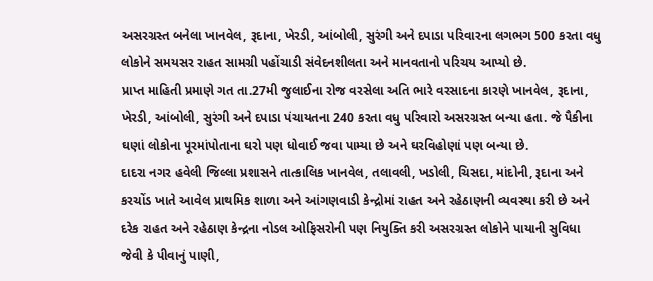અસરગ્રસ્‍ત બનેલા ખાનવેલ, રૂદાના, ખેરડી, આંબોલી, સુરંગી અને દપાડા પરિવારના લગભગ 500 કરતા વધુ લોકોને સમયસર રાહત સામગ્રી પહોંચાડી સંવેદનશીલતા અને માનવતાનો પરિચય આપ્‍યો છે.
પ્રાપ્ત માહિતી પ્રમાણે ગત તા.27મી જુલાઈના રોજ વરસેલા અતિ ભારે વરસાદના કારણે ખાનવેલ, રૂદાના, ખેરડી, આંબોલી, સુરંગી અને દપાડા પંચાયતના 240 કરતા વધુ પરિવારો અસરગ્રસ્‍ત બન્‍યા હતા. જે પૈકીના ઘણાં લોકોના પૂરમાંપોતાના ઘરો પણ ધોવાઈ જવા પામ્‍યા છે અને ઘરવિહોણાં પણ બન્‍યા છે.
દાદરા નગર હવેલી જિલ્લા પ્રશાસને તાત્‍કાલિક ખાનવેલ, તલાવલી, ખડોલી, ચિસદા, માંદોની, રૂદાના અને કરચોંડ ખાતે આવેલ પ્રાથમિક શાળા અને આંગણવાડી કેન્‍દ્રોમાં રાહત અને રહેઠાણની વ્‍યવસ્‍થા કરી છે અને દરેક રાહત અને રહેઠાણ કેન્‍દ્રના નોડલ ઓફિસરોની પણ નિયુક્‍તિ કરી અસરગ્રસ્‍ત લોકોને પાયાની સુવિધા જેવી કે પીવાનું પાણી,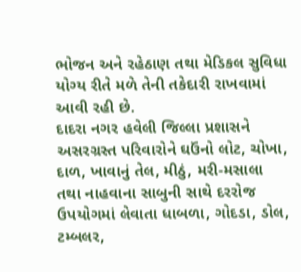ભોજન અને રહેઠાણ તથા મેડિકલ સુવિધા યોગ્‍ય રીતે મળે તેની તકેદારી રાખવામાં આવી રહી છે.
દાદરા નગર હવેલી જિલ્લા પ્રશાસને અસરગ્રસ્‍ત પરિવારોને ઘઉંનો લોટ, ચોખા, દાળ, ખાવાનું તેલ, મીઠું, મરી-મસાલા તથા નાહવાના સાબુની સાથે દરરોજ ઉપયોગમાં લેવાતા ધાબળા, ગોદડા, ડોલ, ટમ્‍બલર,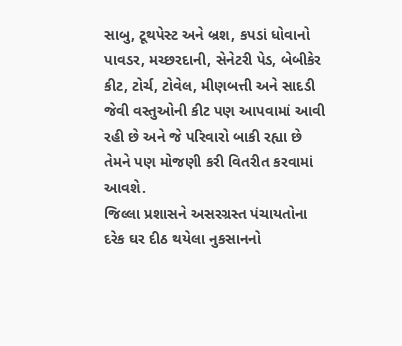સાબુ, ટૂથપેસ્‍ટ અને બ્રશ, કપડાં ધોવાનો પાવડર, મચ્‍છરદાની, સેનેટરી પેડ, બેબીકેર કીટ, ટોર્ચ, ટોવેલ, મીણબત્તી અને સાદડી જેવી વસ્‍તુઓની કીટ પણ આપવામાં આવી રહી છે અને જે પરિવારો બાકી રહ્યા છે તેમને પણ મોજણી કરી વિતરીત કરવામાં આવશે.
જિલ્લા પ્રશાસને અસરગ્રસ્‍ત પંચાયતોના દરેક ઘર દીઠ થયેલા નુકસાનનો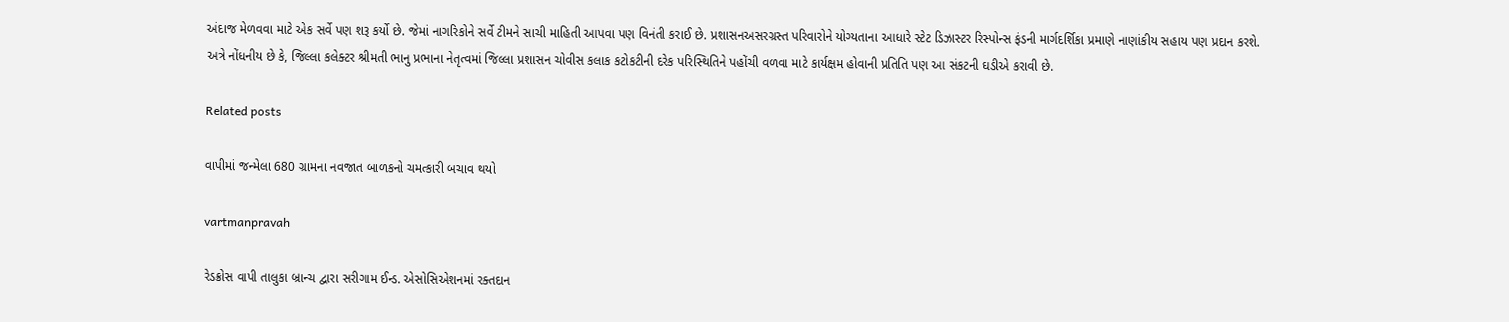અંદાજ મેળવવા માટે એક સર્વે પણ શરૂ કર્યો છે. જેમાં નાગરિકોને સર્વે ટીમને સાચી માહિતી આપવા પણ વિનંતી કરાઈ છે. પ્રશાસનઅસરગ્રસ્‍ત પરિવારોને યોગ્‍યતાના આધારે સ્‍ટેટ ડિઝાસ્‍ટર રિસ્‍પોન્‍સ ફંડની માર્ગદર્શિકા પ્રમાણે નાણાંકીય સહાય પણ પ્રદાન કરશે.
અત્રે નોંધનીય છે કે, જિલ્લા કલેક્‍ટર શ્રીમતી ભાનુ પ્રભાના નેતૃત્‍વમાં જિલ્લા પ્રશાસન ચોવીસ કલાક કટોકટીની દરેક પરિસ્‍થિતિને પહોંચી વળવા માટે કાર્યક્ષમ હોવાની પ્રતિતિ પણ આ સંકટની ઘડીએ કરાવી છે.

Related posts

વાપીમાં જન્‍મેલા 680 ગ્રામના નવજાત બાળકનો ચમત્‍કારી બચાવ થયો

vartmanpravah

રેડક્રોસ વાપી તાલુકા બ્રાન્‍ચ દ્વારા સરીગામ ઈન્‍ડ. એસોસિએશનમાં રક્‍તદાન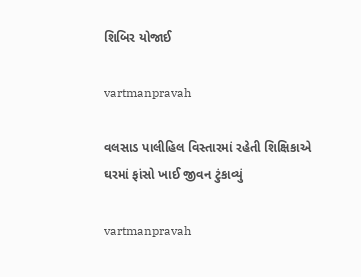શિબિર યોજાઈ

vartmanpravah

વલસાડ પાલીહિલ વિસ્‍તારમાં રહેતી શિક્ષિકાએ ઘરમાં ફાંસો ખાઈ જીવન ટુંકાવ્‍યું

vartmanpravah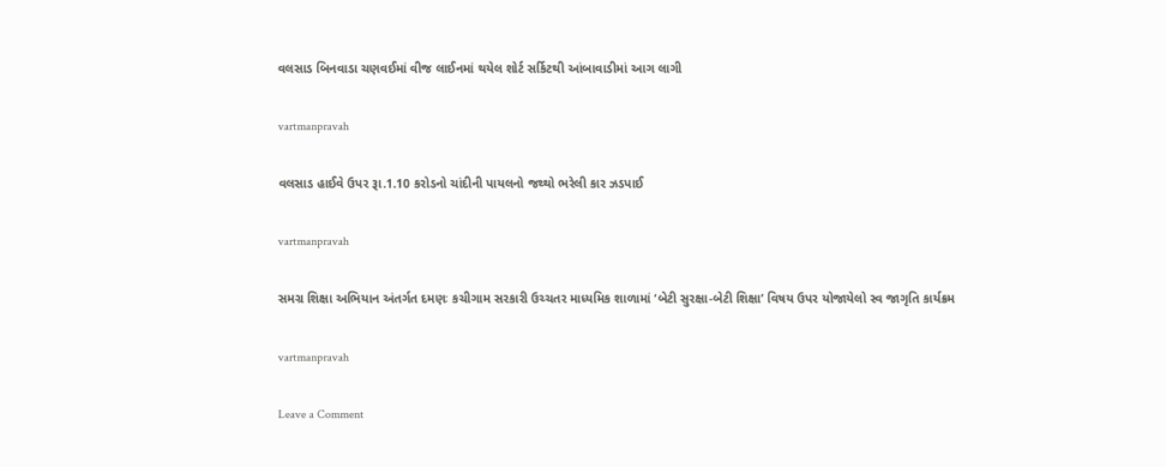વલસાડ બિનવાડા ચણવઈમાં વીજ લાઈનમાં થયેલ શોર્ટ સર્કિટથી આંબાવાડીમાં આગ લાગી

vartmanpravah

વલસાડ હાઈવે ઉપર રૂા.1.10 કરોડનો ચાંદીની પાયલનો જથ્‍થો ભરેલી કાર ઝડપાઈ

vartmanpravah

સમગ્ર શિક્ષા અભિયાન અંતર્ગત દમણઃ કચીગામ સરકારી ઉચ્‍ચતર માધ્‍યમિક શાળામાં ‘બેટી સુરક્ષા-બેટી શિક્ષા’ વિષય ઉપર યોજાયેલો સ્‍વ જાગૃતિ કાર્યક્રમ

vartmanpravah

Leave a Comment